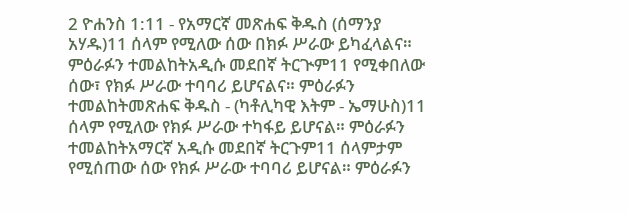2 ዮሐንስ 1:11 - የአማርኛ መጽሐፍ ቅዱስ (ሰማንያ አሃዱ)11 ሰላም የሚለው ሰው በክፉ ሥራው ይካፈላልና። ምዕራፉን ተመልከትአዲሱ መደበኛ ትርጒም11 የሚቀበለው ሰው፣ የክፉ ሥራው ተባባሪ ይሆናልና። ምዕራፉን ተመልከትመጽሐፍ ቅዱስ - (ካቶሊካዊ እትም - ኤማሁስ)11 ሰላም የሚለው የክፉ ሥራው ተካፋይ ይሆናል። ምዕራፉን ተመልከትአማርኛ አዲሱ መደበኛ ትርጉም11 ሰላምታም የሚሰጠው ሰው የክፉ ሥራው ተባባሪ ይሆናል። ምዕራፉን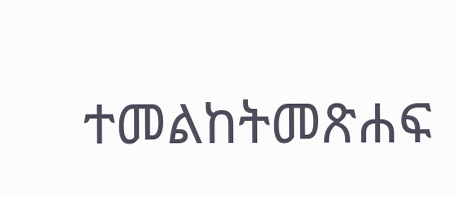ተመልከትመጽሐፍ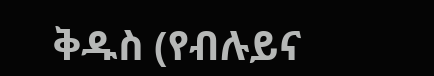ቅዱስ (የብሉይና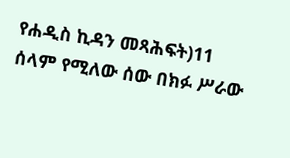የሐዲስ ኪዳን መጻሕፍት)11 ሰላም የሚለው ሰው በክፉ ሥራው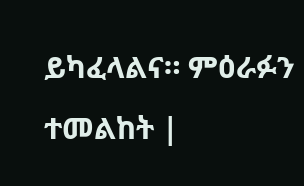ይካፈላልና። ምዕራፉን ተመልከት |